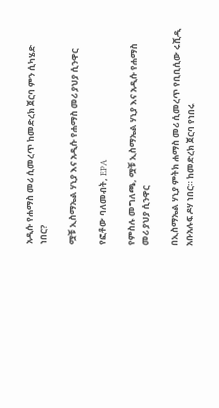አዲሱ የሐማስ መሪ ሲመረጥ ከመድረክ ጀርባ ምን ሲካሄድ ነበር?

ሟቹ ኢስማኤል ሃኒያ እና አዲሱ የሐማስ መሪ ያህያ ሲንዋር

የፎቶው ባለመብት, EPA

የምስሉ መግለጫ, ሟቹ ኢስማኤል ሃኒያ እና አዲሱ የሐማስ መሪ ያህያ ሲንዋር

በኢስማኤል ሃኒያ ምትክ ሐማስ መሪ ሲመረጥ የቢቢሲው ሩሺዲ አቡአሉፍ ዶሃ ነበር። ከመድረክ ጀርባ የነበሩ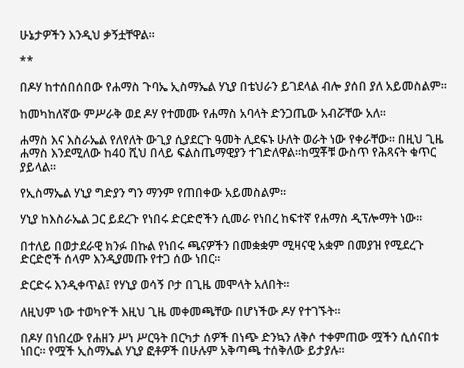ሁኔታዎችን እንዲህ ቃኝቷቸዋል።

**

በዶሃ ከተሰበሰበው የሐማስ ጉባኤ ኢስማኤል ሃኒያ በቴህራን ይገደላል ብሎ ያሰበ ያለ አይመስልም።

ከመካከለኛው ምሥራቅ ወደ ዶሃ የተመሙ የሐማስ አባላት ድንጋጤው አብሯቸው አለ።

ሐማስ እና እስራኤል የለየለት ውጊያ ሲያደርጉ ዓመት ሊደፍኑ ሁለት ወራት ነው የቀራቸው። በዚህ ጊዜ ሐማስ እንደሚለው ከ40 ሺህ በላይ ፍልስጤማዊያን ተገድለዋል።ከሟቾቹ ውስጥ የሕጻናት ቁጥር ያይላል።

የኢስማኤል ሃኒያ ግድያን ግን ማንም የጠበቀው አይመስልም።

ሃኒያ ከእስራኤል ጋር ይደረጉ የነበሩ ድርድሮችን ሲመራ የነበረ ከፍተኛ የሐማስ ዲፕሎማት ነው።

በተለይ በወታደራዊ ክንፉ በኩል የነበሩ ጫናዎችን በመቋቋም ሚዛናዊ አቋም በመያዝ የሚደረጉ ድርድሮች ሰላም እንዲያመጡ የተጋ ሰው ነበር።

ድርድሩ እንዲቀጥል፤ የሃኒያ ወሳኝ ቦታ በጊዜ መሞላት አለበት።

ለዚህም ነው ተወካዮች እዚህ ጊዜ መቀመጫቸው በሆነችው ዶሃ የተገኙት።

በዶሃ በነበረው የሐዘን ሥነ ሥርዓት በርካታ ሰዎች በነጭ ድንኳን ለቅሶ ተቀምጠው ሟችን ሲሰናበቱ ነበር። የሟች ኢስማኤል ሃኒያ ፎቶዎች በሁሉም አቅጣጫ ተሰቅለው ይታያሉ።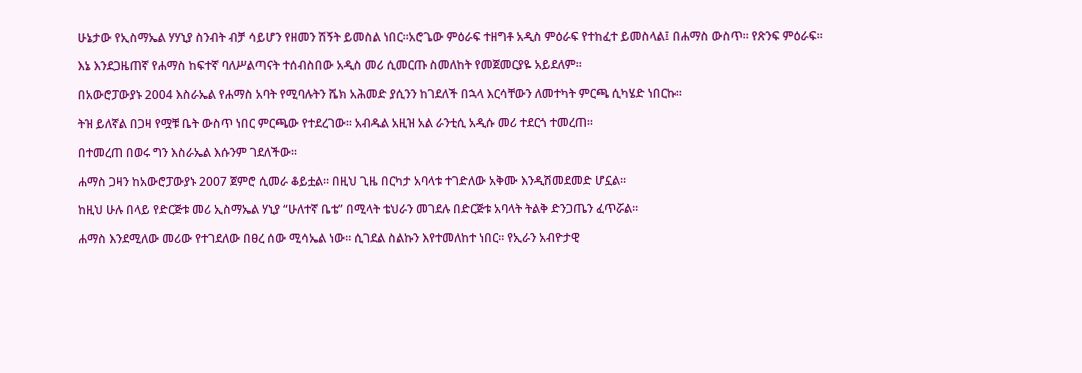ሁኔታው የኢስማኤል ሃሃኒያ ስንብት ብቻ ሳይሆን የዘመን ሽኝት ይመስል ነበር።አሮጌው ምዕራፍ ተዘግቶ አዲስ ምዕራፍ የተከፈተ ይመስላል፤ በሐማስ ውስጥ። የጽንፍ ምዕራፍ።

እኔ እንደጋዜጠኛ የሐማስ ከፍተኛ ባለሥልጣናት ተሰብስበው አዲስ መሪ ሲመርጡ ስመለከት የመጀመርያዬ አይደለም።

በአውሮፓውያኑ 2004 እስራኤል የሐማስ አባት የሚባሉትን ሼክ አሕመድ ያሲንን ከገደለች በኋላ እርሳቸውን ለመተካት ምርጫ ሲካሄድ ነበርኩ።

ትዝ ይለኛል በጋዛ የሟቹ ቤት ውስጥ ነበር ምርጫው የተደረገው። አብዱል አዚዝ አል ራንቲሲ አዲሱ መሪ ተደርጎ ተመረጠ።

በተመረጠ በወሩ ግን እስራኤል እሱንም ገደለችው።

ሐማስ ጋዛን ከአውሮፓውያኑ 2007 ጀምሮ ሲመራ ቆይቷል። በዚህ ጊዜ በርካታ አባላቱ ተገድለው አቅሙ እንዲሽመደመድ ሆኗል።

ከዚህ ሁሉ በላይ የድርጅቱ መሪ ኢስማኤል ሃኒያ “ሁለተኛ ቤቴ” በሚላት ቴህራን መገደሉ በድርጅቱ አባላት ትልቅ ድንጋጤን ፈጥሯል።

ሐማስ እንደሚለው መሪው የተገደለው በፀረ ሰው ሚሳኤል ነው። ሲገደል ስልኩን እየተመለከተ ነበር። የኢራን አብዮታዊ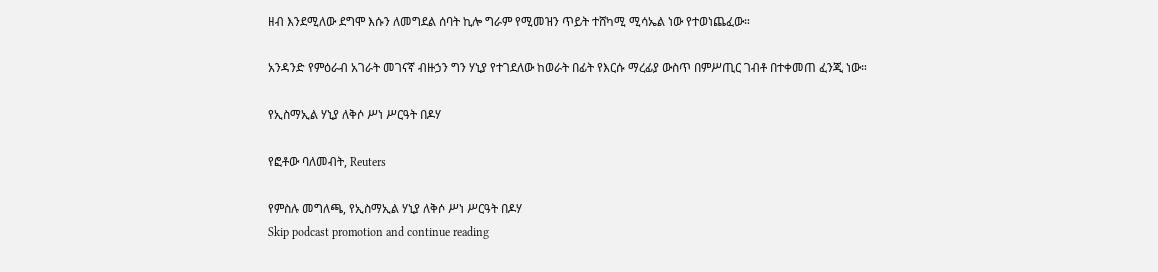ዘብ እንደሚለው ደግሞ እሱን ለመግደል ሰባት ኪሎ ግራም የሚመዝን ጥይት ተሸካሚ ሚሳኤል ነው የተወነጨፈው።

አንዳንድ የምዕራብ አገራት መገናኛ ብዙኃን ግን ሃኒያ የተገደለው ከወራት በፊት የእርሱ ማረፊያ ውስጥ በምሥጢር ገብቶ በተቀመጠ ፈንጂ ነው።

የኢስማኢል ሃኒያ ለቅሶ ሥነ ሥርዓት በዶሃ

የፎቶው ባለመብት, Reuters

የምስሉ መግለጫ, የኢስማኢል ሃኒያ ለቅሶ ሥነ ሥርዓት በዶሃ
Skip podcast promotion and continue reading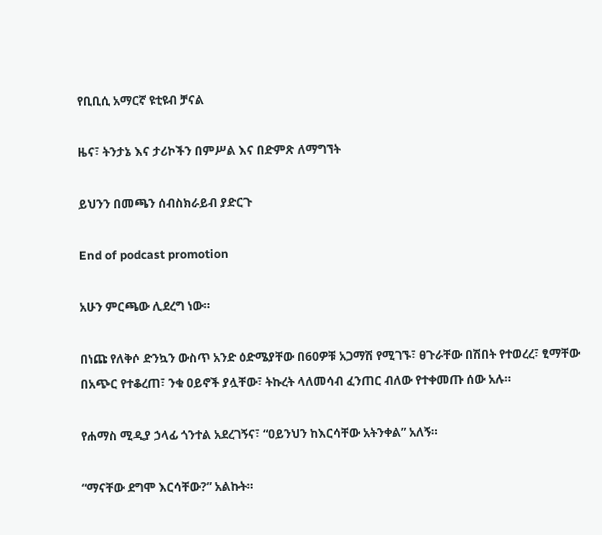የቢቢሲ አማርኛ ዩቲዩብ ቻናል

ዜና፣ ትንታኔ እና ታሪኮችን በምሥል እና በድምጽ ለማግኘት

ይህንን በመጫን ሰብስክራይብ ያድርጉ

End of podcast promotion

አሁን ምርጫው ሊደረግ ነው።

በነጩ የለቅሶ ድንኳን ውስጥ አንድ ዕድሜያቸው በ60ዎቹ አጋማሽ የሚገኙ፣ ፀጉራቸው በሽበት የተወረረ፣ ፂማቸው በአጭር የተቆረጠ፣ ንቁ ዐይኖች ያሏቸው፣ ትኩረት ላለመሳብ ፈንጠር ብለው የተቀመጡ ሰው አሉ።

የሐማስ ሚዲያ ኃላፊ ጎንተል አደረገኝና፣ “ዐይንህን ከእርሳቸው አትንቀል” አለኝ።

“ማናቸው ደግሞ እርሳቸው?” አልኩት።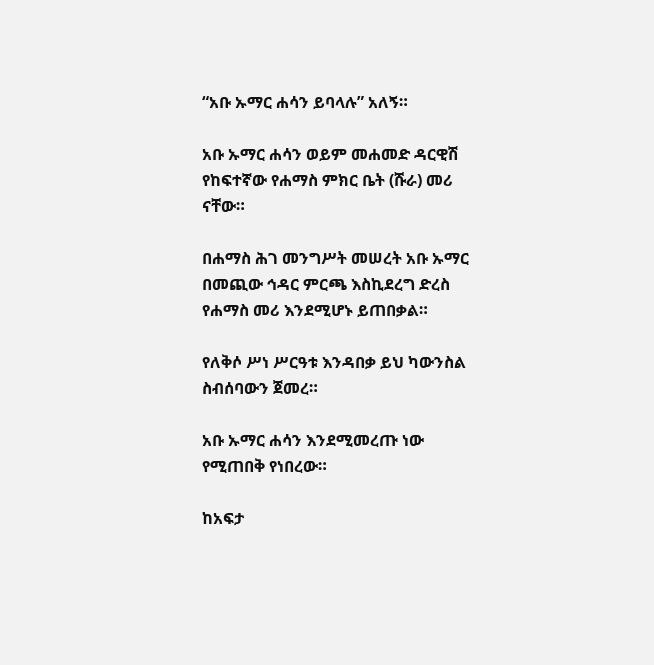“አቡ ኡማር ሐሳን ይባላሉ” አለኝ።

አቡ ኡማር ሐሳን ወይም መሐመድ ዳርዊሽ የከፍተኛው የሐማስ ምክር ቤት (ሹራ) መሪ ናቸው።

በሐማስ ሕገ መንግሥት መሠረት አቡ ኡማር በመጪው ኅዳር ምርጫ እስኪደረግ ድረስ የሐማስ መሪ እንደሚሆኑ ይጠበቃል።

የለቅሶ ሥነ ሥርዓቱ እንዳበቃ ይህ ካውንስል ስብሰባውን ጀመረ።

አቡ ኡማር ሐሳን እንደሚመረጡ ነው የሚጠበቅ የነበረው።

ከአፍታ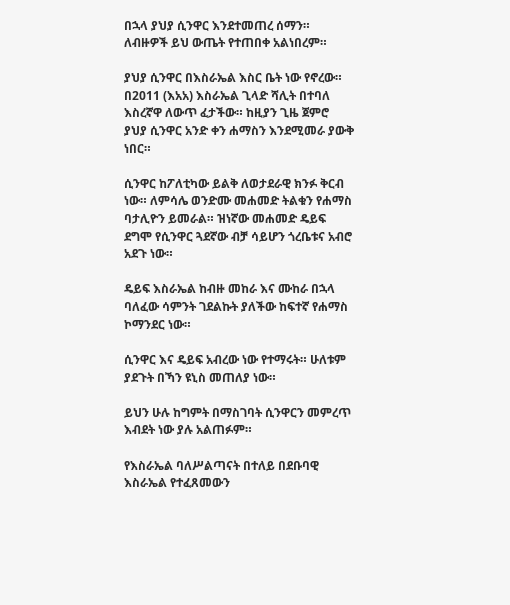በኋላ ያህያ ሲንዋር እንደተመጠረ ሰማን። ለብዙዎች ይህ ውጤት የተጠበቀ አልነበረም።

ያህያ ሲንዋር በእስራኤል እስር ቤት ነው የኖረው። በ2011 (እአአ) እስራኤል ጊላድ ሻሊት በተባለ እስረኛዋ ለውጥ ፈታችው። ከዚያን ጊዜ ጀምሮ ያህያ ሲንዋር አንድ ቀን ሐማስን እንደሚመራ ያውቅ ነበር።

ሲንዋር ከፖለቲካው ይልቅ ለወታደራዊ ክንፉ ቅርብ ነው። ለምሳሌ ወንድሙ መሐመድ ትልቁን የሐማስ ባታሊዮን ይመራል። ዝነኛው መሐመድ ዴይፍ ደግሞ የሲንዋር ጓደኛው ብቻ ሳይሆን ጎረቤቱና አብሮ አደጉ ነው።

ዴይፍ እስራኤል ከብዙ መከራ እና ሙከራ በኋላ ባለፈው ሳምንት ገደልኩት ያለችው ከፍተኛ የሐማስ ኮማንደር ነው።

ሲንዋር እና ዴይፍ አብረው ነው የተማሩት። ሁለቱም ያደጉት በኻን ዩኒስ መጠለያ ነው።

ይህን ሁሉ ከግምት በማስገባት ሲንዋርን መምረጥ እብደት ነው ያሉ አልጠፉም።

የእስራኤል ባለሥልጣናት በተለይ በደቡባዊ እስራኤል የተፈጸመውን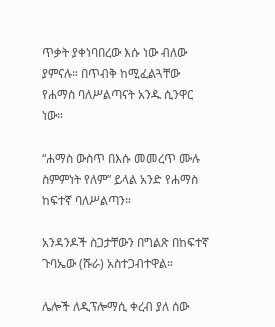ጥቃት ያቀነባበረው እሱ ነው ብለው ያምናሉ። በጥብቅ ከሚፈልጓቸው የሐማስ ባለሥልጣናት አንዱ ሲንዋር ነው።

“ሐማስ ውስጥ በእሱ መመረጥ ሙሉ ስምምነት የለም” ይላል አንድ የሐማስ ከፍተኛ ባለሥልጣን።

አንዳንዶች ስጋታቸውን በግልጽ በከፍተኛ ጉባኤው (ሹራ) አስተጋብተዋል።

ሌሎች ለዲፕሎማሲ ቀረብ ያለ ሰው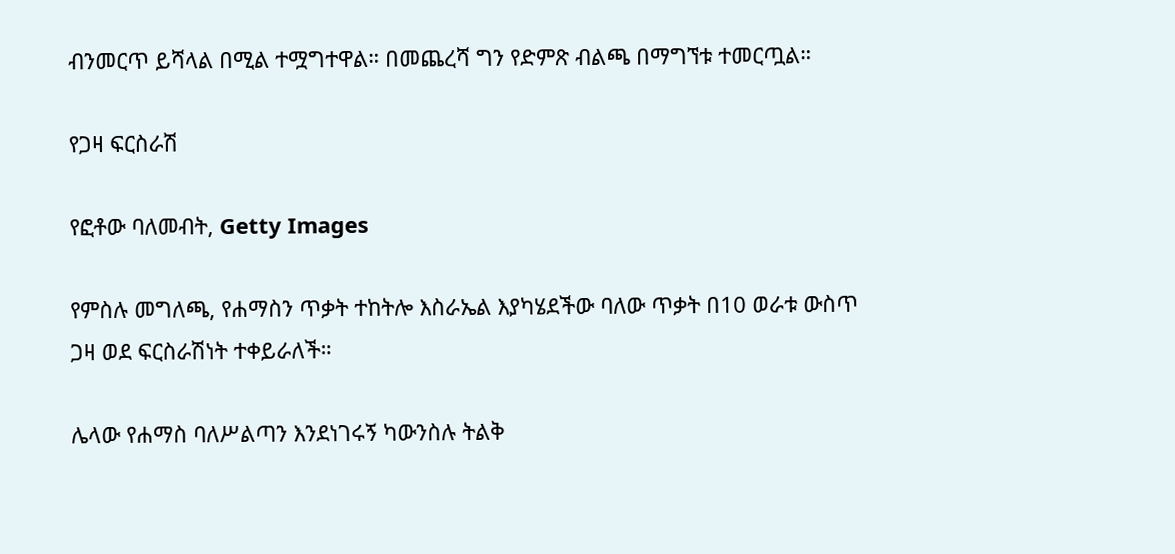ብንመርጥ ይሻላል በሚል ተሟግተዋል። በመጨረሻ ግን የድምጽ ብልጫ በማግኘቱ ተመርጧል።

የጋዛ ፍርስራሽ

የፎቶው ባለመብት, Getty Images

የምስሉ መግለጫ, የሐማስን ጥቃት ተከትሎ እስራኤል እያካሄደችው ባለው ጥቃት በ10 ወራቱ ውስጥ ጋዛ ወደ ፍርስራሽነት ተቀይራለች።

ሌላው የሐማስ ባለሥልጣን እንደነገሩኝ ካውንስሉ ትልቅ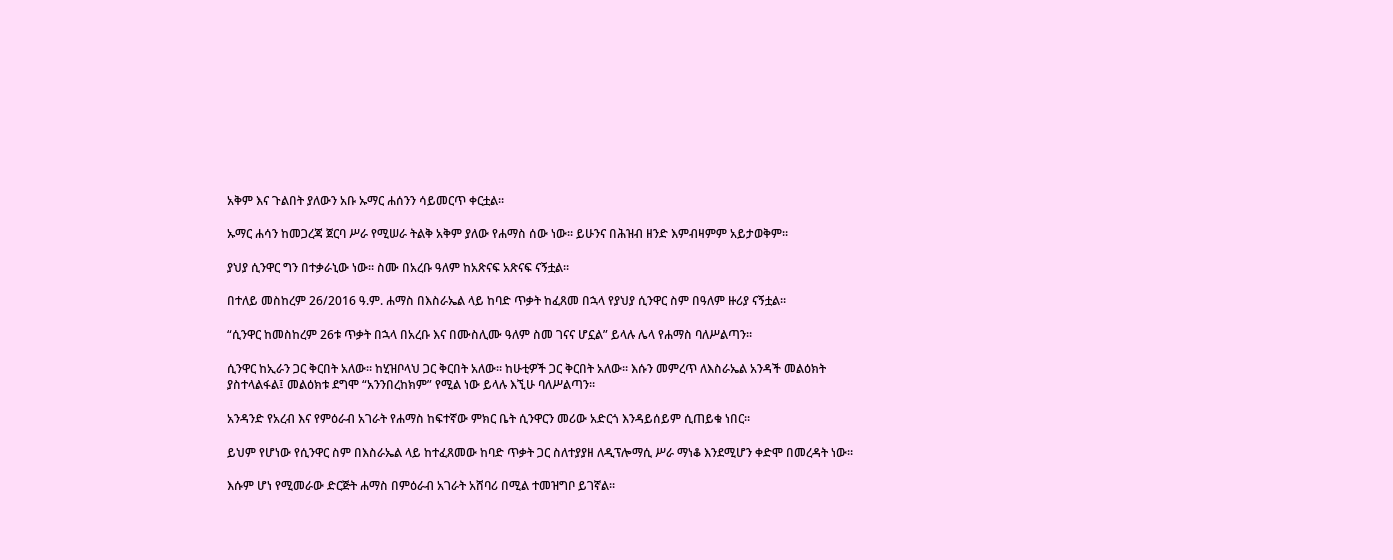አቅም እና ጉልበት ያለውን አቡ ኡማር ሐሰንን ሳይመርጥ ቀርቷል።

ኡማር ሐሳን ከመጋረጃ ጀርባ ሥራ የሚሠራ ትልቅ አቅም ያለው የሐማስ ሰው ነው። ይሁንና በሕዝብ ዘንድ እምብዛምም አይታወቅም።

ያህያ ሲንዋር ግን በተቃራኒው ነው። ስሙ በአረቡ ዓለም ከአጽናፍ አጽናፍ ናኝቷል።

በተለይ መስከረም 26/2016 ዓ.ም. ሐማስ በእስራኤል ላይ ከባድ ጥቃት ከፈጸመ በኋላ የያህያ ሲንዋር ስም በዓለም ዙሪያ ናኝቷል።

“ሲንዋር ከመስከረም 26ቱ ጥቃት በኋላ በአረቡ እና በሙስሊሙ ዓለም ስመ ገናና ሆኗል” ይላሉ ሌላ የሐማስ ባለሥልጣን።

ሲንዋር ከኢራን ጋር ቅርበት አለው። ከሂዝቦላህ ጋር ቅርበት አለው። ከሁቲዎች ጋር ቅርበት አለው። እሱን መምረጥ ለእስራኤል አንዳች መልዕክት ያስተላልፋል፤ መልዕክቱ ደግሞ “አንንበረከክም” የሚል ነው ይላሉ እኚሁ ባለሥልጣን።

አንዳንድ የአረብ እና የምዕራብ አገራት የሐማስ ከፍተኛው ምክር ቤት ሲንዋርን መሪው አድርጎ እንዳይሰይም ሲጠይቁ ነበር።

ይህም የሆነው የሲንዋር ስም በእስራኤል ላይ ከተፈጸመው ከባድ ጥቃት ጋር ስለተያያዘ ለዲፕሎማሲ ሥራ ማነቆ እንደሚሆን ቀድሞ በመረዳት ነው።

እሱም ሆነ የሚመራው ድርጅት ሐማስ በምዕራብ አገራት አሸባሪ በሚል ተመዝግቦ ይገኛል።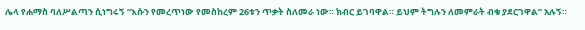ሌላ የሐማስ ባለሥልጣን ሲነግሩኝ “እሱን የመረጥነው የመስከረም 26ቱን ጥቃት ስለመራ ነው። ክብር ይገባዋል። ይህም ትግሉን ለመምራት ብቁ ያደርገዋል” አሉኝ።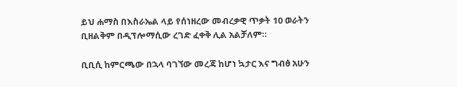ይህ ሐማስ በእስራኤል ላይ የሰነዘረው መብረቃዊ ጥቃት 10 ወራትን ቢዘልቅም በዲፕሎማሲው ረገድ ፈቀቅ ሊል አልቻለም።

ቢቢሲ ከምርጫው በኋላ ባገኘው መረጃ ከሆነ ኳታር እና ግብፅ አሁን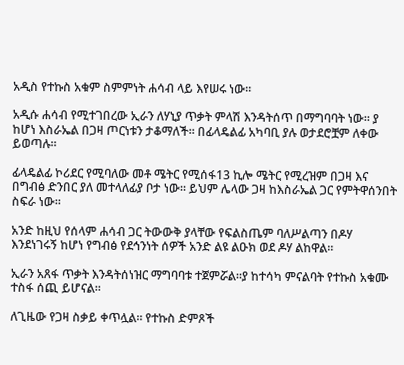አዲስ የተኩስ አቁም ስምምነት ሐሳብ ላይ እየሠሩ ነው።

አዲሱ ሐሳብ የሚተገበረው ኢራን ለሃኒያ ጥቃት ምላሽ እንዳትሰጥ በማግባባት ነው። ያ ከሆነ እስራኤል በጋዛ ጦርነቱን ታቆማለች። በፊላዴልፊ አካባቢ ያሉ ወታደሮቿም ለቀው ይወጣሉ።

ፊላዴልፊ ኮሪደር የሚባለው መቶ ሜትር የሚሰፋ13 ኪሎ ሜትር የሚረዝም በጋዛ እና በግብፅ ድንበር ያለ መተላለፊያ ቦታ ነው። ይህም ሌላው ጋዛ ከእስራኤል ጋር የምትዋሰንበት ስፍራ ነው።

አንድ ከዚህ የሰላም ሐሳብ ጋር ትውውቅ ያላቸው የፍልስጤም ባለሥልጣን በዶሃ እንደነገሩኝ ከሆነ የግብፅ የደኅንነት ሰዎች አንድ ልዩ ልዑክ ወደ ዶሃ ልከዋል።

ኢራን አጸፋ ጥቃት እንዳትሰነዝር ማግባባቱ ተጀምሯል።ያ ከተሳካ ምናልባት የተኩስ አቁሙ ተስፋ ሰጪ ይሆናል።

ለጊዜው የጋዛ ስቃይ ቀጥሏል። የተኩስ ድምጾች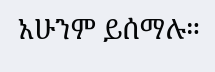አሁንም ይሰማሉ።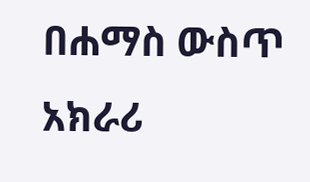በሐማስ ውስጥ አክራሪ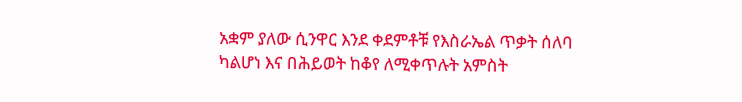አቋም ያለው ሲንዋር እንደ ቀደምቶቹ የእስራኤል ጥቃት ሰለባ ካልሆነ እና በሕይወት ከቆየ ለሚቀጥሉት አምስት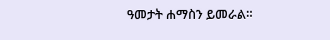ዓመታት ሐማስን ይመራል።